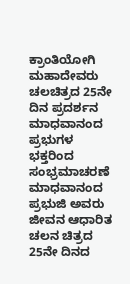ಕ್ರಾಂತಿಯೋಗಿ ಮಹಾದೇವರು ಚಲಚಿತ್ರದ 25ನೇ ದಿನ ಪ್ರದರ್ಶನ ಮಾಧವಾನಂದ ಪ್ರಭುಗಳ ಭಕ್ತರಿಂದ ಸಂಭ್ರಮಾಚರಣೆ
ಮಾಧವಾನಂದ ಪ್ರಭುಜಿ ಅವರು ಜೀವನ ಆಧಾರಿತ ಚಲನ ಚಿತ್ರದ 25ನೇ ದಿನದ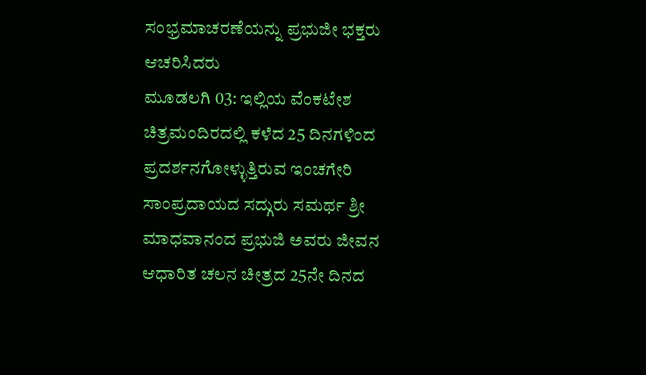ಸಂಭ್ರಮಾಚರಣೆಯನ್ನು ಪ್ರಭುಜೀ ಭಕ್ತರು ಆಚರಿಸಿದರು
ಮೂಡಲಗಿ 03: ಇಲ್ಲಿಯ ವೆಂಕಟೇಶ ಚಿತ್ರಮಂದಿರದಲ್ಲಿ ಕಳೆದ 25 ದಿನಗಳಿಂದ ಪ್ರದರ್ಶನಗೋಳ್ಳುತ್ತಿರುವ ಇಂಚಗೇರಿ ಸಾಂಪ್ರದಾಯದ ಸದ್ಗುರು ಸಮರ್ಥ ಶ್ರೀ ಮಾಧವಾನಂದ ಪ್ರಭುಜಿ ಅವರು ಜೀವನ ಆಧಾರಿತ ಚಲನ ಚೀತ್ರದ 25ನೇ ದಿನದ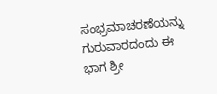ಸಂಭ್ರಮಾಚರಣೆಯನ್ನು ಗುರುವಾರದಂದು ಈ ಭಾಗ ಶ್ರೀ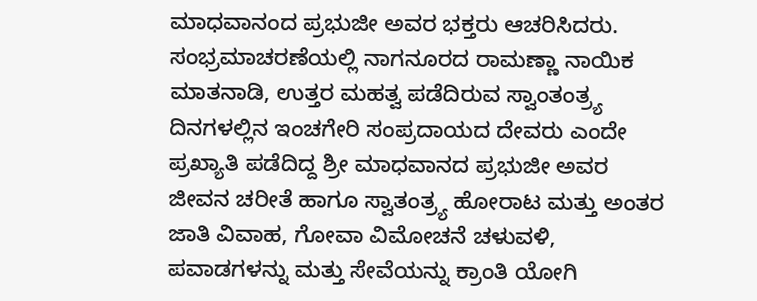ಮಾಧವಾನಂದ ಪ್ರಭುಜೀ ಅವರ ಭಕ್ತರು ಆಚರಿಸಿದರು.
ಸಂಭ್ರಮಾಚರಣೆಯಲ್ಲಿ ನಾಗನೂರದ ರಾಮಣ್ಣಾ ನಾಯಿಕ ಮಾತನಾಡಿ, ಉತ್ತರ ಮಹತ್ವ ಪಡೆದಿರುವ ಸ್ವಾಂತಂತ್ರ್ಯ ದಿನಗಳಲ್ಲಿನ ಇಂಚಗೇರಿ ಸಂಪ್ರದಾಯದ ದೇವರು ಎಂದೇ ಪ್ರಖ್ಯಾತಿ ಪಡೆದಿದ್ದ ಶ್ರೀ ಮಾಧವಾನದ ಪ್ರಭುಜೀ ಅವರ ಜೀವನ ಚರೀತೆ ಹಾಗೂ ಸ್ವಾತಂತ್ರ್ಯ ಹೋರಾಟ ಮತ್ತು ಅಂತರ ಜಾತಿ ವಿವಾಹ, ಗೋವಾ ವಿಮೋಚನೆ ಚಳುವಳಿ, ಪವಾಡಗಳನ್ನು ಮತ್ತು ಸೇವೆಯನ್ನು ಕ್ರಾಂತಿ ಯೋಗಿ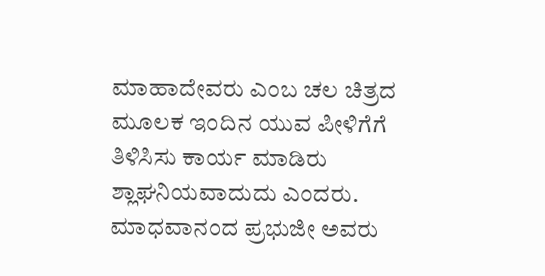ಮಾಹಾದೇವರು ಎಂಬ ಚಲ ಚಿತ್ರದ ಮೂಲಕ ಇಂದಿನ ಯುವ ಪೀಳಿಗೆಗೆ ತಿಳಿಸಿಸು ಕಾರ್ಯ ಮಾಡಿರು ಶ್ಲಾಘನಿಯವಾದುದು ಎಂದರು.
ಮಾಧವಾನಂದ ಪ್ರಭುಜೀ ಅವರು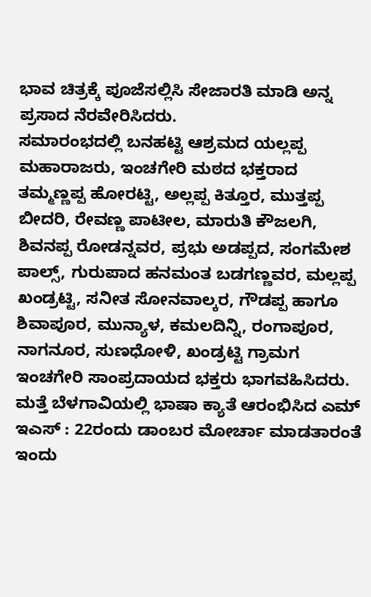ಭಾವ ಚಿತ್ರಕ್ಕೆ ಪೂಜೆಸಲ್ಲಿಸಿ ಸೇಜಾರತಿ ಮಾಡಿ ಅನ್ನ ಪ್ರಸಾದ ನೆರವೇರಿಸಿದರು.
ಸಮಾರಂಭದಲ್ಲಿ ಬನಹಟ್ಟಿ ಆಶ್ರಮದ ಯಲ್ಲಪ್ಪ ಮಹಾರಾಜರು, ಇಂಚಗೇರಿ ಮಠದ ಭಕ್ತರಾದ ತಮ್ಮಣ್ಣಪ್ಪ ಹೋರಟ್ಟಿ, ಅಲ್ಲಪ್ಪ ಕಿತ್ತೂರ, ಮುತ್ತಪ್ಪ ಬೀದರಿ, ರೇವಣ್ಣ ಪಾಟೀಲ, ಮಾರುತಿ ಕೌಜಲಗಿ, ಶಿವನಪ್ಪ ರೋಡನ್ನವರ, ಪ್ರಭು ಅಡಪ್ಪದ, ಸಂಗಮೇಶ ಪಾಲ್ಸ್, ಗುರುಪಾದ ಹನಮಂತ ಬಡಗಣ್ಣವರ, ಮಲ್ಲಪ್ಪ ಖಂಡ್ರಟ್ಟಿ, ಸನೀತ ಸೋನವಾಲ್ಕರ, ಗೌಡಪ್ಪ ಹಾಗೂ ಶಿವಾಪೂರ, ಮುನ್ಯಾಳ, ಕಮಲದಿನ್ನಿ, ರಂಗಾಪೂರ, ನಾಗನೂರ, ಸುಣಧೋಳಿ, ಖಂಡ್ರಟ್ಟಿ ಗ್ರಾಮಗ ಇಂಚಗೇರಿ ಸಾಂಪ್ರದಾಯದ ಭಕ್ತರು ಭಾಗವಹಿಸಿದರು.
ಮತ್ತೆ ಬೆಳಗಾವಿಯಲ್ಲಿ ಭಾಷಾ ಕ್ಯಾತೆ ಆರಂಭಿಸಿದ ಎಮ್ ಇಎಸ್ : 22ರಂದು ಡಾಂಬರ ಮೋರ್ಚಾ ಮಾಡತಾರಂತೆ
ಇಂದು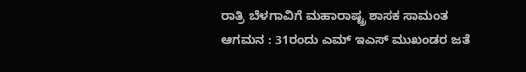ರಾತ್ರಿ ಬೆಳಗಾವಿಗೆ ಮಹಾರಾಷ್ಟ್ರ ಶಾಸಕ ಸಾಮಂತ ಆಗಮನ : 31ರಂದು ಎಮ್ ಇಎಸ್ ಮುಖಂಡರ ಜತೆ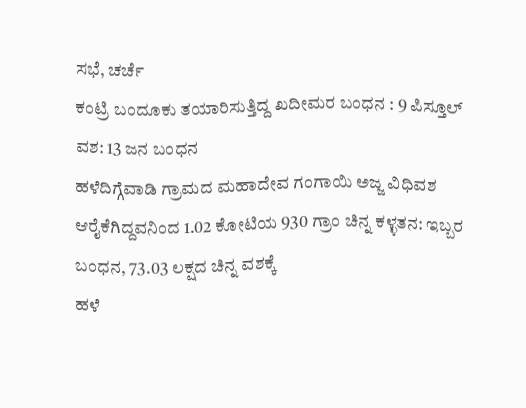ಸಭೆ, ಚರ್ಚೆ
ಕಂಟ್ರಿ ಬಂದೂಕು ತಯಾರಿಸುತ್ತಿದ್ದ ಖದೀಮರ ಬಂಧನ : 9 ಪಿಸ್ತೂಲ್ ವಶ: 13 ಜನ ಬಂಧನ
ಹಳೆದಿಗ್ಗೆವಾಡಿ ಗ್ರಾಮದ ಮಹಾದೇವ ಗಂಗಾಯಿ ಅಜ್ಜ ವಿಧಿವಶ
ಆರೈಕೆಗಿದ್ದವನಿಂದ 1.02 ಕೋಟಿಯ 930 ಗ್ರಾಂ ಚಿನ್ನ ಕಳ್ಳತನ: ಇಬ್ಬರ ಬಂಧನ, 73.03 ಲಕ್ಷದ ಚಿನ್ನ ವಶಕ್ಕೆ
ಹಳೆ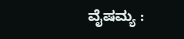ವೈಷಮ್ಯ :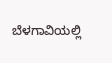ಬೆಳಗಾವಿಯಲ್ಲಿ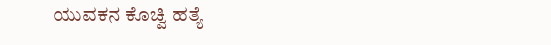ಯುವಕನ ಕೊಚ್ವಿ ಹತ್ಯೆ